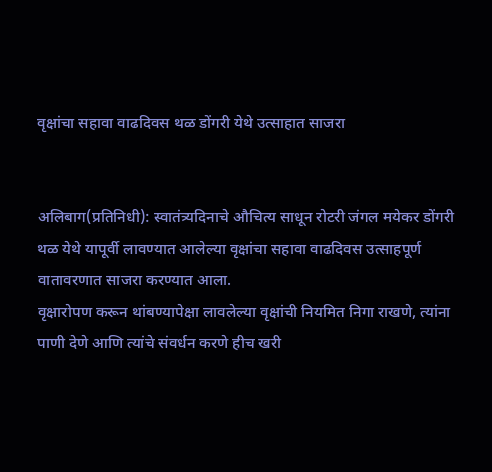वृक्षांचा सहावा वाढदिवस थळ डोंगरी येथे उत्साहात साजरा


अलिबाग(प्रतिनिधी): स्वातंत्र्यदिनाचे औचित्य साधून रोटरी जंगल मयेकर डोंगरी थळ येथे यापूर्वी लावण्यात आलेल्या वृक्षांचा सहावा वाढदिवस उत्साहपूर्ण वातावरणात साजरा करण्यात आला.
वृक्षारोपण करून थांबण्यापेक्षा लावलेल्या वृक्षांची नियमित निगा राखणे, त्यांना पाणी देणे आणि त्यांचे संवर्धन करणे हीच खरी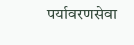पर्यावरणसेवा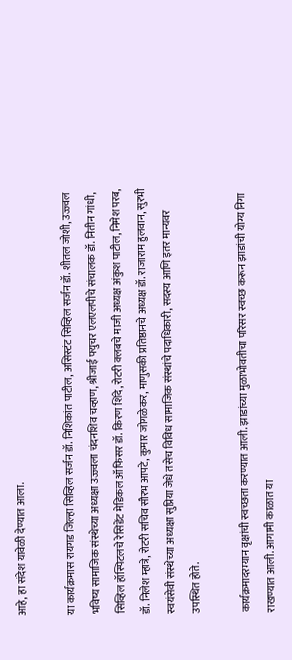आहे, हा संदेश यावेळी देण्यात आला.

या कार्यक्रमास रायगड जिल्हा सिव्हिल सर्जन डॉ. निशिकांत पाटील, असिस्टंट सिव्हिल सर्जन डॉ. शीतल जोशी, उज्ज्वल भविष्य सामाजिक संस्थेच्या अध्यक्षा उज्ज्वला चंदनशिव चव्हाण, श्रीजाई फ्युचर एलएलपीचे संचालक डॉ. नितीन गांधी, सिव्हिल हॉस्पिटलचे रेसिडेंट मेडिकल ऑफिसर डॉ. किरण शिंदे, रोटरी क्लबचे माजी अध्यक्ष अंकुश पाटील, निमेश परब, डॉ. निलेश म्हात्रे, रोटरी सचिव सौरभ आपटे, कुमार जोगळेकर, माणुसकी प्रतिष्ठानचे अध्यक्ष डॉ. राजाराम हुलवान, सुरभी स्वयंसेवी संस्थेच्या अध्यक्षा सुप्रिया जेधे तसेच विविध सामाजिक संस्थांचे पदाधिकारी, सदस्य आणि इतर मान्यवर उपस्थित होते.

कार्यक्रमादरम्यान वृक्षांची स्वच्छता करण्यात आली. झाडांच्या मुळाभोवतीचा परिसर स्वच्छ करून झाडांची योग्य निगा राखण्यात आली. आगामी काळात या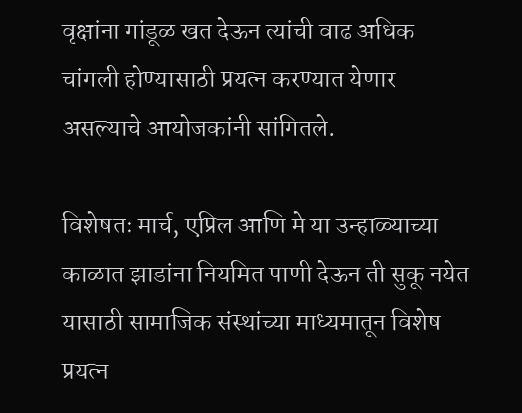वृक्षांना गांडूळ खत देऊन त्यांची वाढ अधिक चांगली होण्यासाठी प्रयत्न करण्यात येणार असल्याचे आयोजकांनी सांगितले.

विशेषतः मार्च, एप्रिल आणि मे या उन्हाळ्याच्या काळात झाडांना नियमित पाणी देऊन ती सुकू नयेत यासाठी सामाजिक संस्थांच्या माध्यमातून विशेष प्रयत्न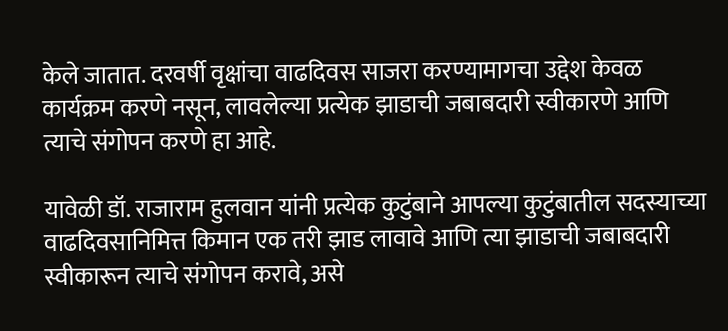केले जातात. दरवर्षी वृक्षांचा वाढदिवस साजरा करण्यामागचा उद्देश केवळ कार्यक्रम करणे नसून, लावलेल्या प्रत्येक झाडाची जबाबदारी स्वीकारणे आणि त्याचे संगोपन करणे हा आहे.

यावेळी डॉ. राजाराम हुलवान यांनी प्रत्येक कुटुंबाने आपल्या कुटुंबातील सदस्याच्या वाढदिवसानिमित्त किमान एक तरी झाड लावावे आणि त्या झाडाची जबाबदारी स्वीकारून त्याचे संगोपन करावे, असे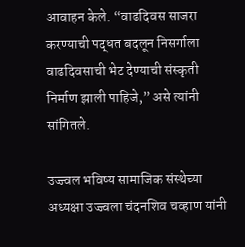आवाहन केले. “वाढदिवस साजरा करण्याची पद्धत बदलून निसर्गाला वाढदिवसाची भेट देण्याची संस्कृती निर्माण झाली पाहिजे,” असे त्यांनी सांगितले.

उज्ज्वल भविष्य सामाजिक संस्थेच्या अध्यक्षा उज्ज्वला चंदनशिव चव्हाण यांनी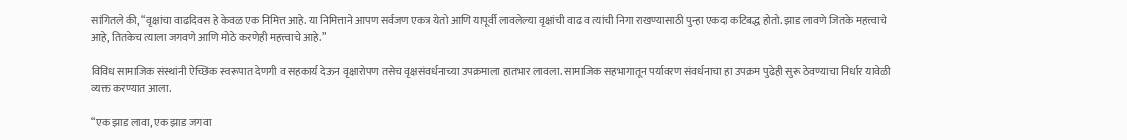सांगितले की, “वृक्षांचा वाढदिवस हे केवळ एक निमित्त आहे. या निमित्ताने आपण सर्वजण एकत्र येतो आणि यापूर्वी लावलेल्या वृक्षांची वाढ व त्यांची निगा राखण्यासाठी पुन्हा एकदा कटिबद्ध होतो. झाड लावणे जितके महत्त्वाचे आहे, तितकेच त्याला जगवणे आणि मोठे करणेही महत्त्वाचे आहे.”

विविध सामाजिक संस्थांनी ऐच्छिक स्वरूपात देणगी व सहकार्य देऊन वृक्षारोपण तसेच वृक्षसंवर्धनाच्या उपक्रमाला हातभार लावला. सामाजिक सहभागातून पर्यावरण संवर्धनाचा हा उपक्रम पुढेही सुरू ठेवण्याचा निर्धार यावेळी व्यक्त करण्यात आला.

“एक झाड लावा, एक झाड जगवा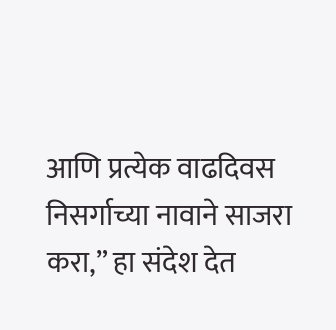आणि प्रत्येक वाढदिवस निसर्गाच्या नावाने साजरा करा,” हा संदेश देत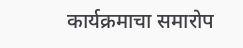कार्यक्रमाचा समारोप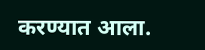करण्यात आला.